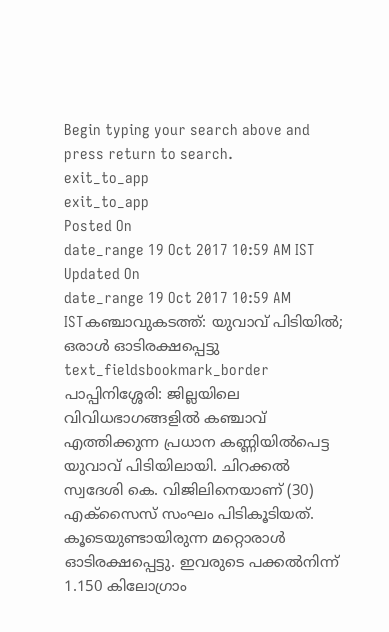Begin typing your search above and press return to search.
exit_to_app
exit_to_app
Posted On
date_range 19 Oct 2017 10:59 AM IST Updated On
date_range 19 Oct 2017 10:59 AM ISTകഞ്ചാവുകടത്ത്: യുവാവ് പിടിയിൽ; ഒരാൾ ഓടിരക്ഷപ്പെട്ടു
text_fieldsbookmark_border
പാപ്പിനിശ്ശേരി: ജില്ലയിലെ വിവിധഭാഗങ്ങളിൽ കഞ്ചാവ് എത്തിക്കുന്ന പ്രധാന കണ്ണിയിൽപെട്ട യുവാവ് പിടിയിലായി. ചിറക്കൽ സ്വദേശി കെ. വിജിലിനെയാണ് (30) എക്സൈസ് സംഘം പിടികൂടിയത്. കൂടെയുണ്ടായിരുന്ന മറ്റൊരാൾ ഓടിരക്ഷപ്പെട്ടു. ഇവരുടെ പക്കൽനിന്ന് 1.150 കിലോഗ്രാം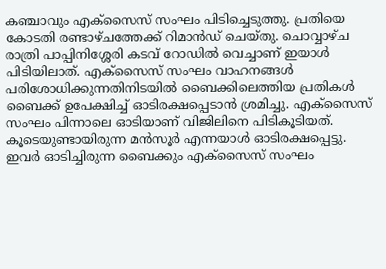കഞ്ചാവും എക്സൈസ് സംഘം പിടിച്ചെടുത്തു. പ്രതിയെ കോടതി രണ്ടാഴ്ചത്തേക്ക് റിമാൻഡ് ചെയ്തു. ചൊവ്വാഴ്ച രാത്രി പാപ്പിനിശ്ശേരി കടവ് റോഡിൽ വെച്ചാണ് ഇയാൾ പിടിയിലാത്. എക്സൈസ് സംഘം വാഹനങ്ങൾ പരിശോധിക്കുന്നതിനിടയിൽ ബൈക്കിലെത്തിയ പ്രതികൾ ബൈക്ക് ഉപേക്ഷിച്ച് ഓടിരക്ഷപ്പെടാൻ ശ്രമിച്ചു. എക്സൈസ് സംഘം പിന്നാലെ ഓടിയാണ് വിജിലിനെ പിടികൂടിയത്. കൂടെയുണ്ടായിരുന്ന മൻസൂർ എന്നയാൾ ഓടിരക്ഷപ്പെട്ടു. ഇവർ ഓടിച്ചിരുന്ന ബൈക്കും എക്സൈസ് സംഘം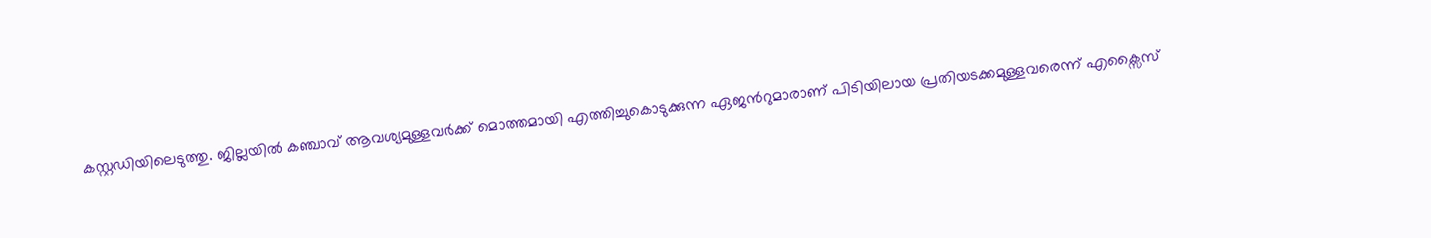കസ്റ്റഡിയിലെടുത്തു. ജില്ലയിൽ കഞ്ചാവ് ആവശ്യമുള്ളവർക്ക് മൊത്തമായി എത്തിച്ചുകൊടുക്കുന്ന ഏജൻറുമാരാണ് പിടിയിലായ പ്രതിയടക്കമുള്ളവരെന്ന് എക്സൈസ്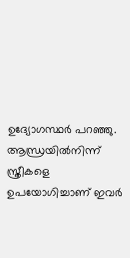ഉദ്യോഗസ്ഥർ പറഞ്ഞു. ആന്ധ്രയിൽനിന്ന് സ്ത്രീകളെ ഉപയോഗിച്ചാണ് ഇവർ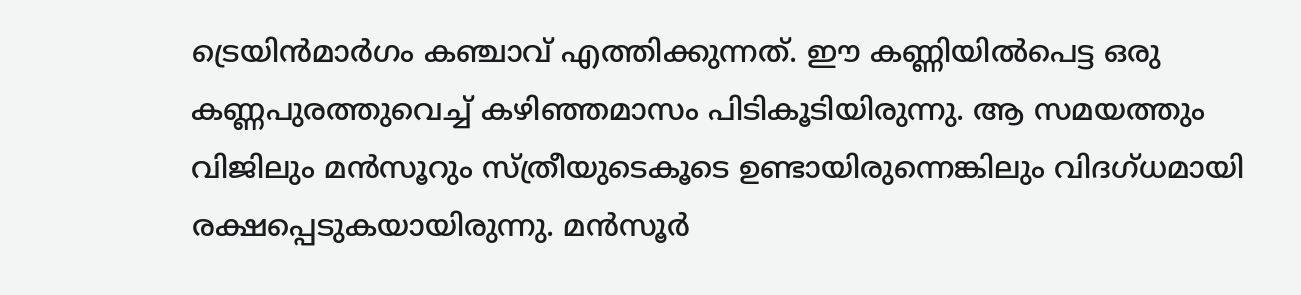ട്രെയിൻമാർഗം കഞ്ചാവ് എത്തിക്കുന്നത്. ഈ കണ്ണിയിൽപെട്ട ഒരു കണ്ണപുരത്തുവെച്ച് കഴിഞ്ഞമാസം പിടികൂടിയിരുന്നു. ആ സമയത്തും വിജിലും മൻസൂറും സ്ത്രീയുടെകൂടെ ഉണ്ടായിരുന്നെങ്കിലും വിദഗ്ധമായി രക്ഷപ്പെടുകയായിരുന്നു. മൻസൂർ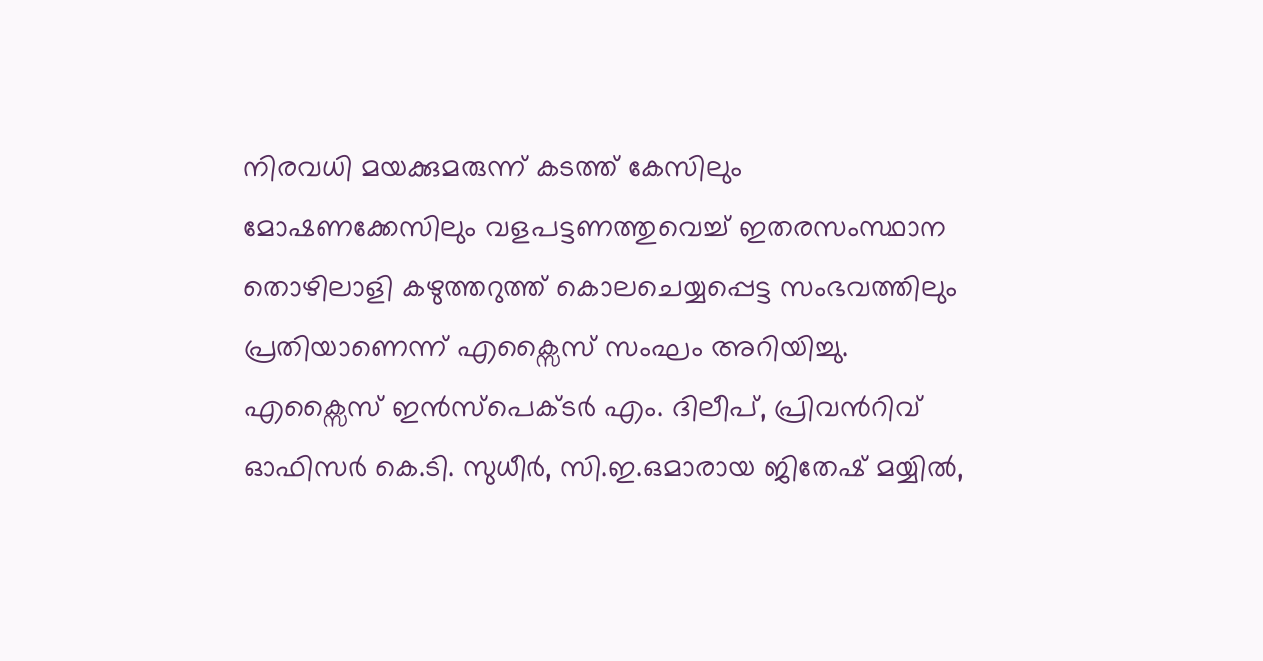നിരവധി മയക്കുമരുന്ന് കടത്ത് കേസിലും മോഷണക്കേസിലും വളപട്ടണത്തുവെച്ച് ഇതരസംസ്ഥാന തൊഴിലാളി കഴുത്തറുത്ത് കൊലചെയ്യപ്പെട്ട സംഭവത്തിലും പ്രതിയാണെന്ന് എക്സൈസ് സംഘം അറിയിച്ചു. എക്സൈസ് ഇൻസ്പെക്ടർ എം. ദിലീപ്, പ്രിവൻറിവ് ഓഫിസർ കെ.ടി. സുധീർ, സി.ഇ.ഒമാരായ ജിതേഷ് മയ്യിൽ,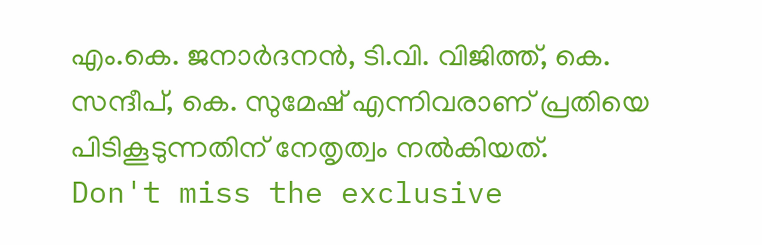എം.കെ. ജനാർദനൻ, ടി.വി. വിജിത്ത്, കെ. സന്ദീപ്, കെ. സുമേഷ് എന്നിവരാണ് പ്രതിയെ പിടികൂടുന്നതിന് നേതൃത്വം നൽകിയത്.
Don't miss the exclusive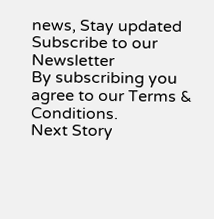news, Stay updated
Subscribe to our Newsletter
By subscribing you agree to our Terms & Conditions.
Next Story